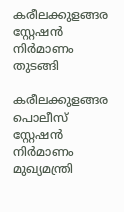കരീലക്കുളങ്ങര സ്റ്റേഷൻ നിർമാണം തുടങ്ങി

കരീലക്കുളങ്ങര പൊലീസ് സ്റ്റേഷൻ നിർമാണം മുഖ്യമന്ത്രി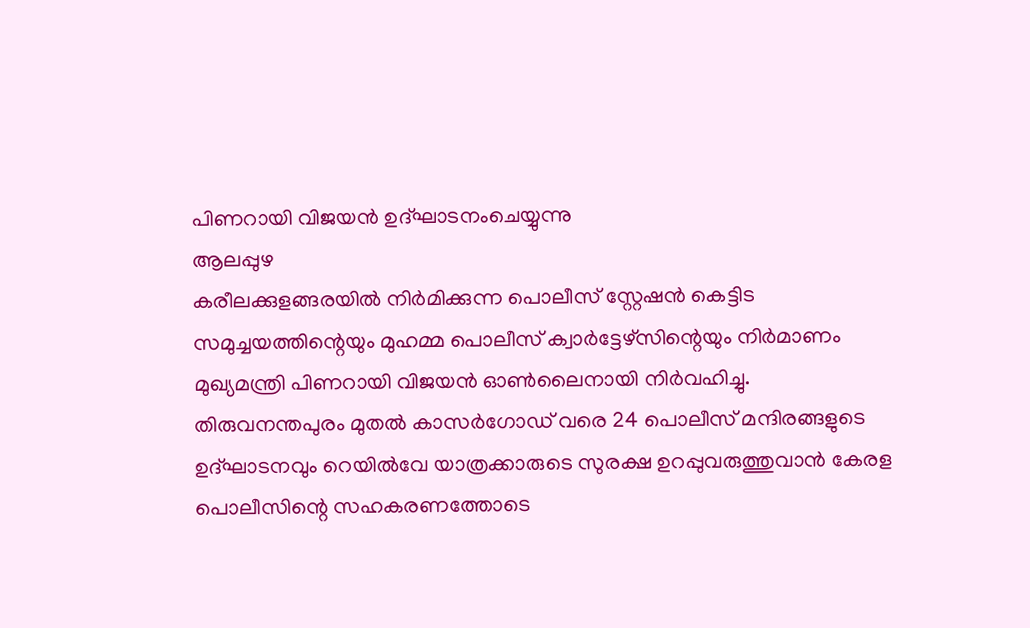പിണറായി വിജയൻ ഉദ്ഘാടനംചെയ്യുന്നു
ആലപ്പുഴ
കരീലക്കുളങ്ങരയിൽ നിർമിക്കുന്ന പൊലീസ് സ്റ്റേഷൻ കെട്ടിട സമുച്ചയത്തിന്റെയും മുഹമ്മ പൊലീസ് ക്വാർട്ടേഴ്സിന്റെയും നിർമാണം മുഖ്യമന്ത്രി പിണറായി വിജയൻ ഓൺലൈനായി നിർവഹിച്ചു. തിരുവനന്തപുരം മുതൽ കാസർഗോഡ് വരെ 24 പൊലീസ് മന്ദിരങ്ങളുടെ ഉദ്ഘാടനവും റെയിൽവേ യാത്രക്കാരുടെ സുരക്ഷ ഉറപ്പുവരുത്തുവാൻ കേരള പൊലീസിന്റെ സഹകരണത്തോടെ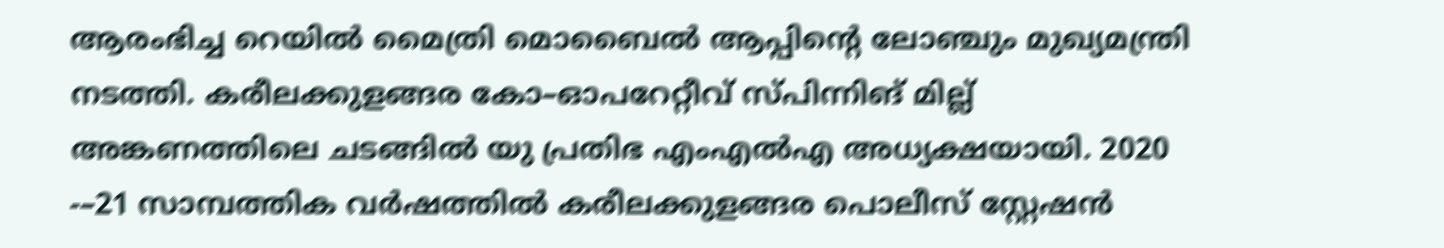ആരംഭിച്ച റെയിൽ മൈത്രി മൊബൈൽ ആപ്പിന്റെ ലോഞ്ചും മുഖ്യമന്ത്രി നടത്തി. കരീലക്കുളങ്ങര കോ–ഓപറേറ്റീവ് സ്പിന്നിങ് മില്ല് അങ്കണത്തിലെ ചടങ്ങിൽ യു പ്രതിഭ എംഎൽഎ അധ്യക്ഷയായി. 2020 -–21 സാമ്പത്തിക വർഷത്തിൽ കരീലക്കുളങ്ങര പൊലീസ് സ്റ്റേഷൻ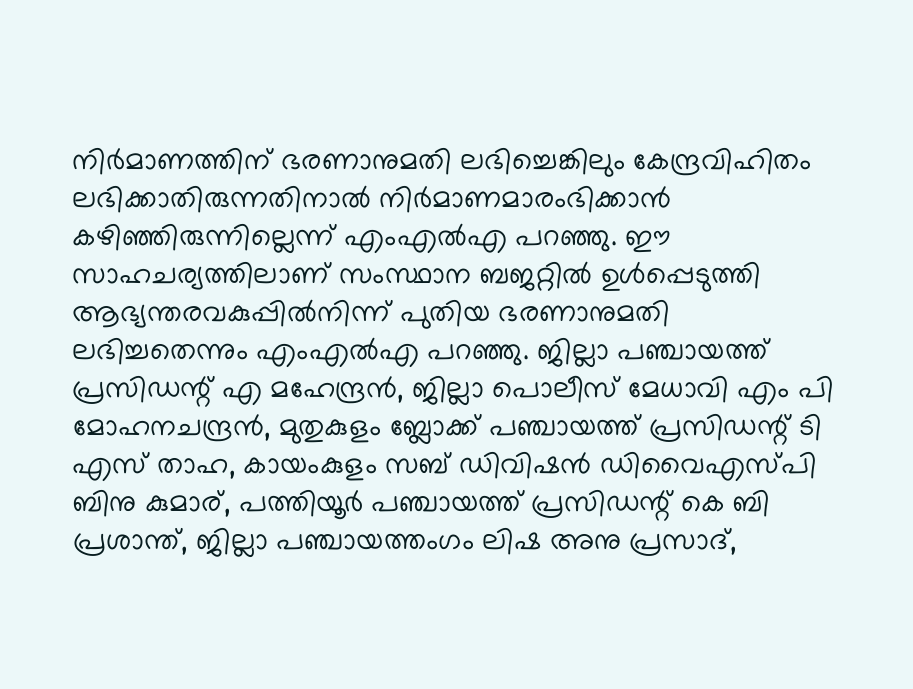നിർമാണത്തിന് ഭരണാനുമതി ലഭിച്ചെങ്കിലും കേന്ദ്രവിഹിതം ലഭിക്കാതിരുന്നതിനാൽ നിർമാണമാരംഭിക്കാൻ കഴിഞ്ഞിരുന്നില്ലെന്ന് എംഎൽഎ പറഞ്ഞു. ഈ സാഹചര്യത്തിലാണ് സംസ്ഥാന ബജറ്റിൽ ഉൾപ്പെടുത്തി ആഭ്യന്തരവകുപ്പിൽനിന്ന് പുതിയ ഭരണാനുമതി ലഭിച്ചതെന്നും എംഎൽഎ പറഞ്ഞു. ജില്ലാ പഞ്ചായത്ത് പ്രസിഡന്റ് എ മഹേന്ദ്രൻ, ജില്ലാ പൊലീസ് മേധാവി എം പി മോഹനചന്ദ്രൻ, മുതുകുളം ബ്ലോക്ക് പഞ്ചായത്ത് പ്രസിഡന്റ് ടി എസ് താഹ, കായംകുളം സബ് ഡിവിഷൻ ഡിവൈഎസ്പി ബിനു കുമാര്, പത്തിയൂർ പഞ്ചായത്ത് പ്രസിഡന്റ് കെ ബി പ്രശാന്ത്, ജില്ലാ പഞ്ചായത്തംഗം ലിഷ അനു പ്രസാദ്,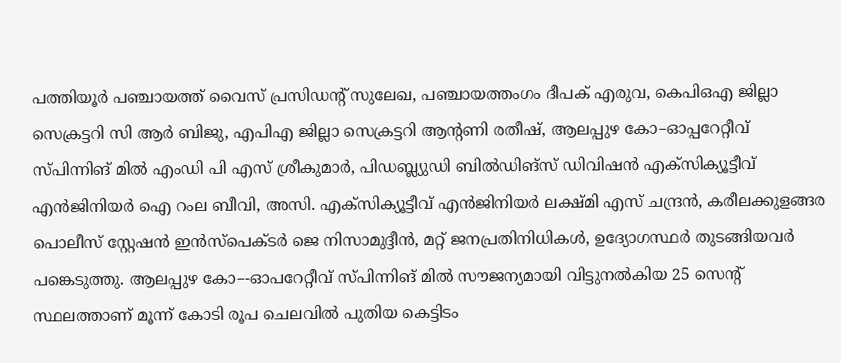പത്തിയൂർ പഞ്ചായത്ത് വൈസ് പ്രസിഡന്റ് സുലേഖ, പഞ്ചായത്തംഗം ദീപക് എരുവ, കെപിഒഎ ജില്ലാ സെക്രട്ടറി സി ആർ ബിജു, എപിഎ ജില്ലാ സെക്രട്ടറി ആന്റണി രതീഷ്, ആലപ്പുഴ കോ–ഓപ്പറേറ്റീവ് സ്പിന്നിങ് മിൽ എംഡി പി എസ് ശ്രീകുമാർ, പിഡബ്ല്യുഡി ബിൽഡിങ്സ് ഡിവിഷൻ എക്സിക്യൂട്ടീവ് എൻജിനിയർ ഐ റംല ബീവി, അസി. എക്സിക്യൂട്ടീവ് എൻജിനിയർ ലക്ഷ്മി എസ് ചന്ദ്രൻ, കരീലക്കുളങ്ങര പൊലീസ് സ്റ്റേഷൻ ഇൻസ്പെക്ടർ ജെ നിസാമുദ്ദീൻ, മറ്റ് ജനപ്രതിനിധികൾ, ഉദ്യോഗസ്ഥർ തുടങ്ങിയവർ പങ്കെടുത്തു. ആലപ്പുഴ കോ–-ഓപറേറ്റീവ് സ്പിന്നിങ് മിൽ സൗജന്യമായി വിട്ടുനൽകിയ 25 സെന്റ് സ്ഥലത്താണ് മൂന്ന് കോടി രൂപ ചെലവിൽ പുതിയ കെട്ടിടം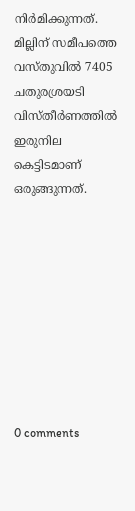നിർമിക്കുന്നത്. മില്ലിന് സമീപത്തെ വസ്തുവിൽ 7405 ചതുരശ്രയടി വിസ്തീർണത്തിൽ ഇരുനില കെട്ടിടമാണ് ഒരുങ്ങുന്നത്.









0 comments